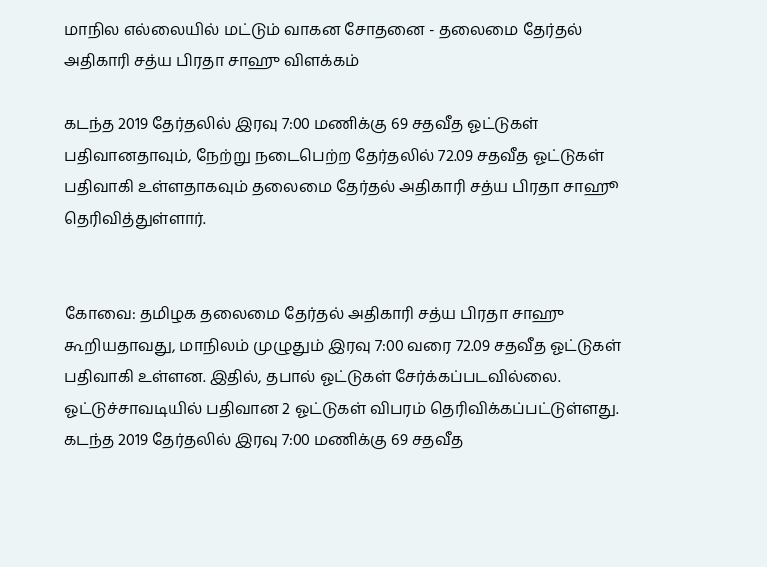மாநில எல்லையில் மட்டும் வாகன சோதனை - தலைமை தேர்தல் அதிகாரி சத்ய பிரதா சாஹு விளக்கம்

கடந்த 2019 தேர்தலில் இரவு 7:00 மணிக்கு 69 சதவீத ஓட்டுகள் பதிவானதாவும், நேற்று நடைபெற்ற தேர்தலில் 72.09 சதவீத ஓட்டுகள் பதிவாகி உள்ளதாகவும் தலைமை தேர்தல் அதிகாரி சத்ய பிரதா சாஹூ தெரிவித்துள்ளார்.


கோவை: தமிழக தலைமை தேர்தல் அதிகாரி சத்ய பிரதா சாஹு கூறியதாவது, மாநிலம் முழுதும் இரவு 7:00 வரை 72.09 சதவீத ஓட்டுகள் பதிவாகி உள்ளன. இதில், தபால் ஓட்டுகள் சேர்க்கப்படவில்லை. ஓட்டுச்சாவடியில் பதிவான 2 ஓட்டுகள் விபரம் தெரிவிக்கப்பட்டுள்ளது. கடந்த 2019 தேர்தலில் இரவு 7:00 மணிக்கு 69 சதவீத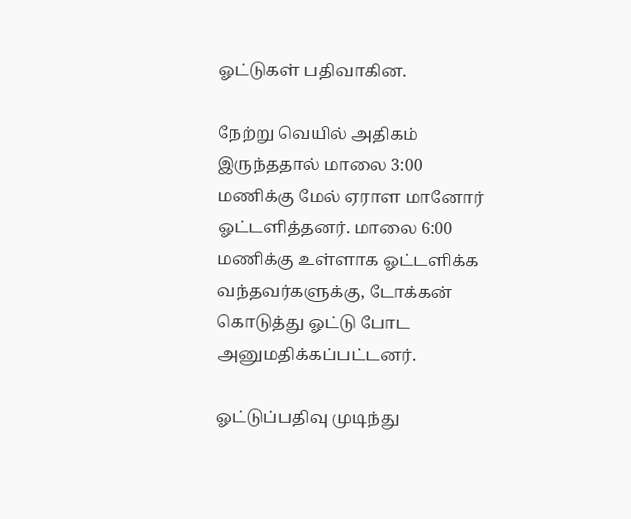ஓட்டுகள் பதிவாகின.

நேற்று வெயில் அதிகம் இருந்ததால் மாலை 3:00 மணிக்கு மேல் ஏராள மானோர் ஓட்டளித்தனர். மாலை 6:00 மணிக்கு உள்ளாக ஓட்டளிக்க வந்தவர்களுக்கு, டோக்கன் கொடுத்து ஓட்டு போட அனுமதிக்கப்பட்டனர்.

ஓட்டுப்பதிவு முடிந்து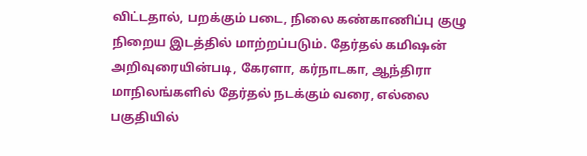விட்டதால், பறக்கும் படை, நிலை கண்காணிப்பு குழு நிறைய இடத்தில் மாற்றப்படும். தேர்தல் கமிஷன் அறிவுரையின்படி, கேரளா, கர்நாடகா, ஆந்திரா மாநிலங்களில் தேர்தல் நடக்கும் வரை, எல்லை பகுதியில்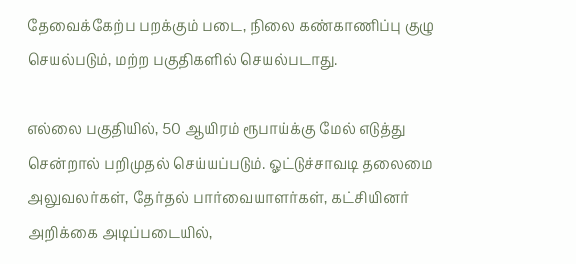தேவைக்கேற்ப பறக்கும் படை, நிலை கண்காணிப்பு குழு செயல்படும், மற்ற பகுதிகளில் செயல்படாது.

எல்லை பகுதியில், 50 ஆயிரம் ரூபாய்க்கு மேல் எடுத்து சென்றால் பறிமுதல் செய்யப்படும். ஓட்டுச்சாவடி தலைமை அலுவலர்கள், தேர்தல் பார்வையாளர்கள், கட்சியினர் அறிக்கை அடிப்படையில்,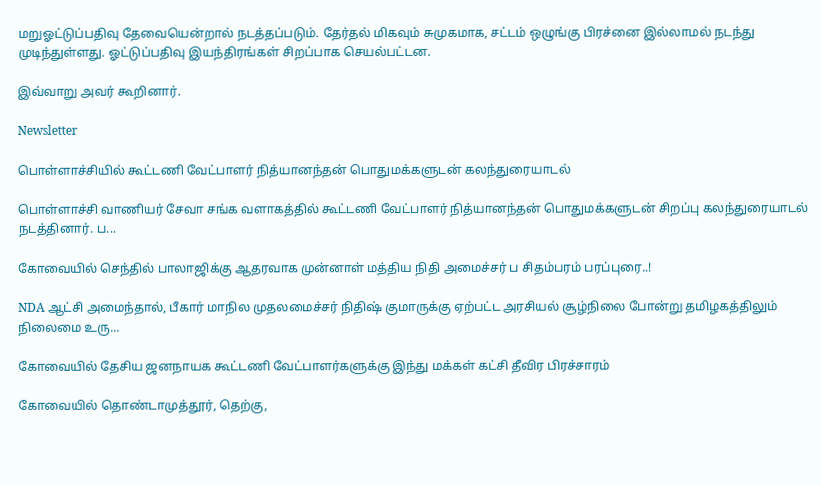மறுஓட்டுப்பதிவு தேவையென்றால் நடத்தப்படும். தேர்தல் மிகவும் சுமுகமாக, சட்டம் ஒழுங்கு பிரச்னை இல்லாமல் நடந்து முடிந்துள்ளது. ஓட்டுப்பதிவு இயந்திரங்கள் சிறப்பாக செயல்பட்டன.

இவ்வாறு அவர் கூறினார்.

Newsletter

பொள்ளாச்சியில் கூட்டணி வேட்பாளர் நித்யானந்தன் பொதுமக்களுடன் கலந்துரையாடல்

பொள்ளாச்சி வாணியர் சேவா சங்க வளாகத்தில் கூட்டணி வேட்பாளர் நித்யானந்தன் பொதுமக்களுடன் சிறப்பு கலந்துரையாடல் நடத்தினார். ப...

கோவையில் செந்தில் பாலாஜிக்கு ஆதரவாக முன்னாள் மத்திய நிதி அமைச்சர் ப சிதம்பரம் பரப்புரை..!

NDA ஆட்சி அமைந்தால், பீகார் மாநில முதலமைச்சர் நிதிஷ் குமாருக்கு ஏற்பட்ட அரசியல் சூழ்நிலை போன்று தமிழகத்திலும் நிலைமை உரு...

கோவையில் தேசிய ஜனநாயக கூட்டணி வேட்பாளர்களுக்கு இந்து மக்கள் கட்சி தீவிர பிரச்சாரம்

கோவையில் தொண்டாமுத்தூர், தெற்கு,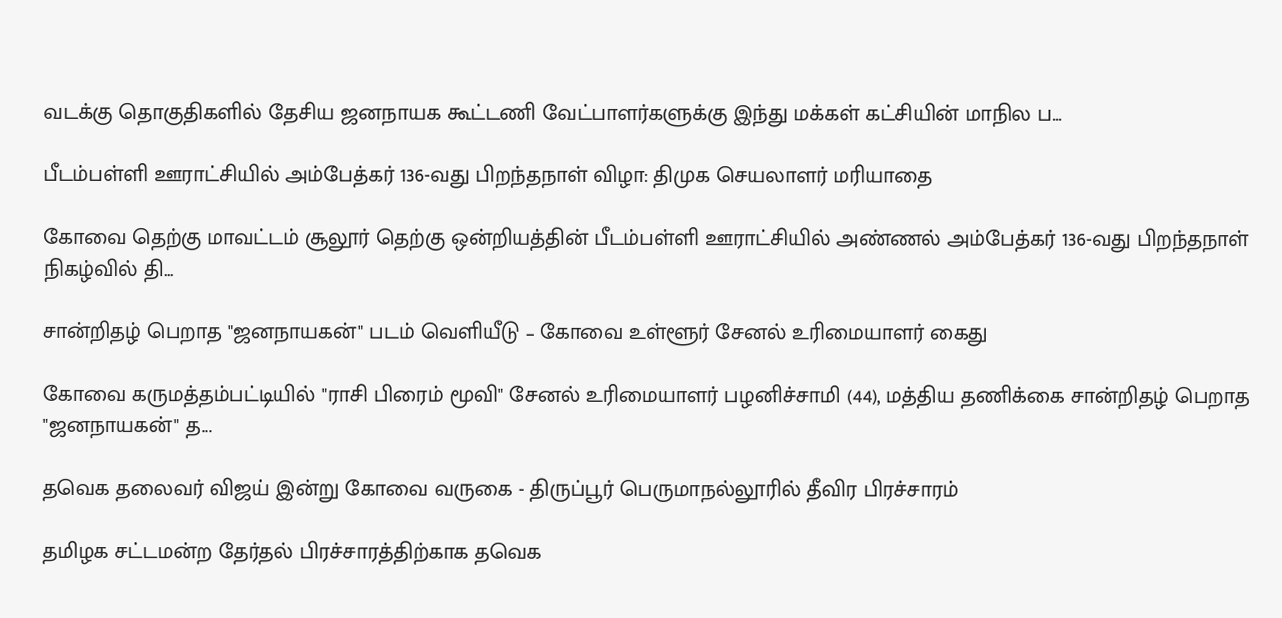வடக்கு தொகுதிகளில் தேசிய ஜனநாயக கூட்டணி வேட்பாளர்களுக்கு இந்து மக்கள் கட்சியின் மாநில ப...

பீடம்பள்ளி ஊராட்சியில் அம்பேத்கர் 136-வது பிறந்தநாள் விழா: திமுக செயலாளர் மரியாதை

கோவை தெற்கு மாவட்டம் சூலூர் தெற்கு ஒன்றியத்தின் பீடம்பள்ளி ஊராட்சியில் அண்ணல் அம்பேத்கர் 136-வது பிறந்தநாள் நிகழ்வில் தி...

சான்றிதழ் பெறாத "ஜனநாயகன்" படம் வெளியீடு – கோவை உள்ளூர் சேனல் உரிமையாளர் கைது

கோவை கருமத்தம்பட்டியில் "ராசி பிரைம் மூவி" சேனல் உரிமையாளர் பழனிச்சாமி (44), மத்திய தணிக்கை சான்றிதழ் பெறாத "ஜனநாயகன்" த...

தவெக தலைவர் விஜய் இன்று கோவை வருகை - திருப்பூர் பெருமாநல்லூரில் தீவிர பிரச்சாரம்

தமிழக சட்டமன்ற தேர்தல் பிரச்சாரத்திற்காக தவெக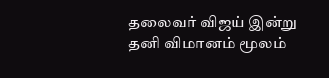தலைவர் விஜய் இன்று தனி விமானம் மூலம்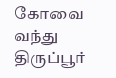கோவை வந்து திருப்பூர்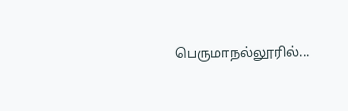பெருமாநல்லூரில்...